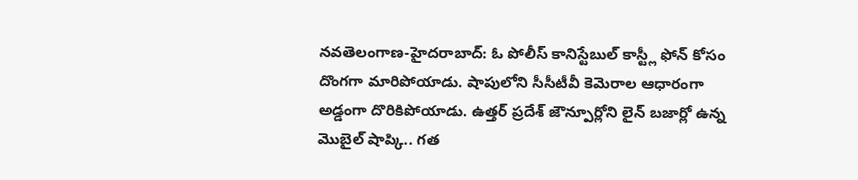నవతెలంగాణ-హైదరాబాద్: ఓ పోలీస్ కానిస్టేబుల్ కాస్ట్లీ ఫోన్ కోసం దొంగగా మారిపోయాడు. షాపులోని సీసీటీవీ కెమెరాల ఆధారంగా అడ్డంగా దొరికిపోయాడు. ఉత్తర్ ప్రదేశ్ జౌన్పూర్లోని లైన్ బజార్లో ఉన్న మొబైల్ షాప్కి.. గత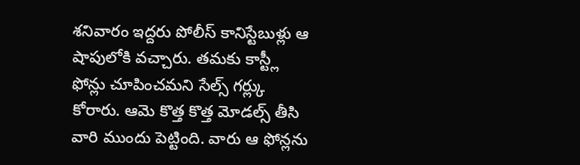శనివారం ఇద్దరు పోలీస్ కానిస్టేబుళ్లు ఆ షాపులోకి వచ్చారు. తమకు కాస్ట్లీ ఫోన్లు చూపించమని సేల్స్ గర్ల్కు కోరారు. ఆమె కొత్త కొత్త మోడల్స్ తీసి వారి ముందు పెట్టింది. వారు ఆ ఫోన్లను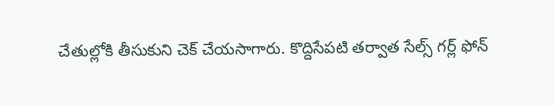చేతుల్లోకి తీసుకుని చెక్ చేయసాగారు. కొద్దిసేపటి తర్వాత సేల్స్ గర్ల్ ఫోన్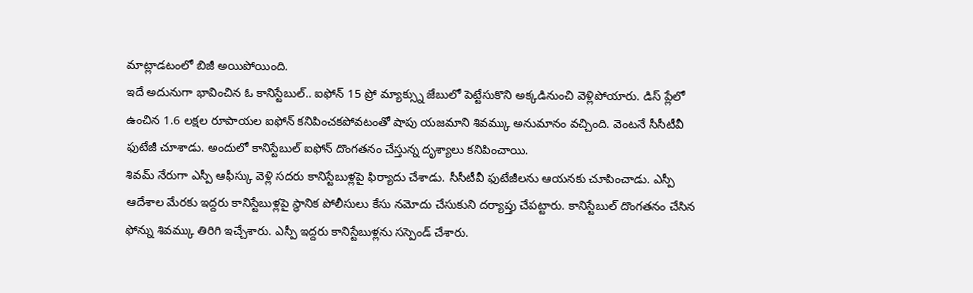మాట్లాడటంలో బిజీ అయిపోయింది.
ఇదే అదునుగా భావించిన ఓ కానిస్టేబుల్.. ఐఫోన్ 15 ప్రో మ్యాక్స్ను జేబులో పెట్టేసుకొని అక్కడినుంచి వెళ్లిపోయారు. డిస్ ప్లేలో ఉంచిన 1.6 లక్షల రూపాయల ఐఫోన్ కనిపించకపోవటంతో షాపు యజమాని శివమ్కు అనుమానం వచ్చింది. వెంటనే సీసీటీవీ ఫుటేజీ చూశాడు. అందులో కానిస్టేబుల్ ఐఫోన్ దొంగతనం చేస్తున్న దృశ్యాలు కనిపించాయి.
శివమ్ నేరుగా ఎస్పీ ఆఫీస్కు వెళ్లి సదరు కానిస్టేబుళ్లపై ఫిర్యాదు చేశాడు. సీసీటీవీ ఫుటేజీలను ఆయనకు చూపించాడు. ఎస్పీ ఆదేశాల మేరకు ఇద్దరు కానిస్టేబుళ్లపై స్థానిక పోలీసులు కేసు నమోదు చేసుకుని దర్యాప్తు చేపట్టారు. కానిస్టేబుల్ దొంగతనం చేసిన ఫోన్ను శివమ్కు తిరిగి ఇచ్చేశారు. ఎస్పీ ఇద్దరు కానిస్టేబుళ్లను సస్పెండ్ చేశారు.